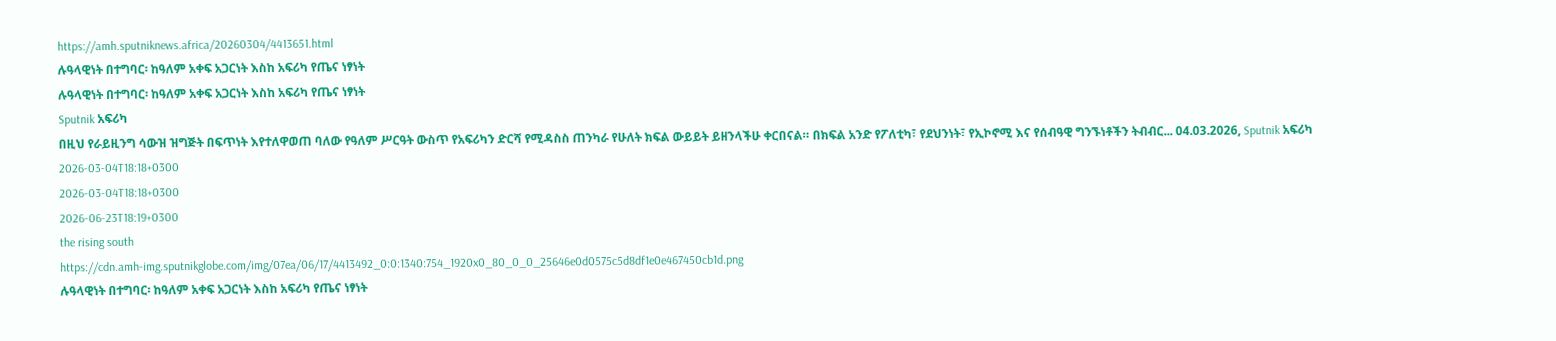https://amh.sputniknews.africa/20260304/4413651.html
ሉዓላዊነት በተግባር፡ ከዓለም አቀፍ አጋርነት እስከ አፍሪካ የጤና ነፃነት
ሉዓላዊነት በተግባር፡ ከዓለም አቀፍ አጋርነት እስከ አፍሪካ የጤና ነፃነት
Sputnik አፍሪካ
በዚህ የራይዚንግ ሳውዝ ዝግጅት በፍጥነት እየተለዋወጠ ባለው የዓለም ሥርዓት ውስጥ የአፍሪካን ድርሻ የሚዳስስ ጠንካራ የሁለት ክፍል ውይይት ይዘንላችሁ ቀርበናል። በክፍል አንድ የፖለቲካ፣ የደህንነት፣ የኢኮኖሚ እና የሰብዓዊ ግንኙነቶችን ትብብር... 04.03.2026, Sputnik አፍሪካ
2026-03-04T18:18+0300
2026-03-04T18:18+0300
2026-06-23T18:19+0300
the rising south
https://cdn.amh-img.sputnikglobe.com/img/07ea/06/17/4413492_0:0:1340:754_1920x0_80_0_0_25646e0d0575c5d8df1e0e467450cb1d.png
ሉዓላዊነት በተግባር፡ ከዓለም አቀፍ አጋርነት እስከ አፍሪካ የጤና ነፃነት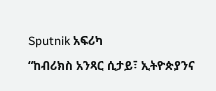Sputnik አፍሪካ
“ከብሪክስ አንጻር ሲታይ፣ ኢትዮጵያንና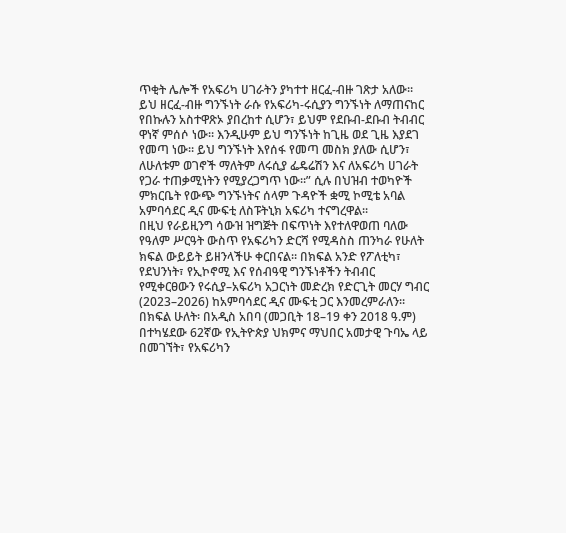ጥቂት ሌሎች የአፍሪካ ሀገራትን ያካተተ ዘርፈ-ብዙ ገጽታ አለው። ይህ ዘርፈ-ብዙ ግንኙነት ራሱ የአፍሪካ-ሩሲያን ግንኙነት ለማጠናከር የበኩሉን አስተዋጽኦ ያበረከተ ሲሆን፣ ይህም የደቡብ-ደቡብ ትብብር ዋነኛ ምሰሶ ነው። እንዲሁም ይህ ግንኙነት ከጊዜ ወደ ጊዜ እያደገ የመጣ ነው። ይህ ግንኙነት እየሰፋ የመጣ መስክ ያለው ሲሆን፣ ለሁለቱም ወገኖች ማለትም ለሩሲያ ፌዴሬሽን እና ለአፍሪካ ሀገራት የጋራ ተጠቃሚነትን የሚያረጋግጥ ነው።” ሲሉ በህዝብ ተወካዮች ምክርቤት የውጭ ግንኙነትና ሰላም ጉዳዮች ቋሚ ኮሚቴ አባል አምባሳደር ዲና ሙፍቲ ለስፑትኒክ አፍሪካ ተናግረዋል፡፡
በዚህ የራይዚንግ ሳውዝ ዝግጅት በፍጥነት እየተለዋወጠ ባለው የዓለም ሥርዓት ውስጥ የአፍሪካን ድርሻ የሚዳስስ ጠንካራ የሁለት ክፍል ውይይት ይዘንላችሁ ቀርበናል። በክፍል አንድ የፖለቲካ፣ የደህንነት፣ የኢኮኖሚ እና የሰብዓዊ ግንኙነቶችን ትብብር የሚቀርፀውን የሩሲያ–አፍሪካ አጋርነት መድረክ የድርጊት መርሃ ግብር (2023–2026) ከአምባሳደር ዲና ሙፍቲ ጋር እንመረምራለን።
በክፍል ሁለት፡ በአዲስ አበባ (መጋቢት 18–19 ቀን 2018 ዓ.ም) በተካሄደው 62ኛው የኢትዮጵያ ህክምና ማህበር አመታዊ ጉባኤ ላይ በመገኘት፣ የአፍሪካን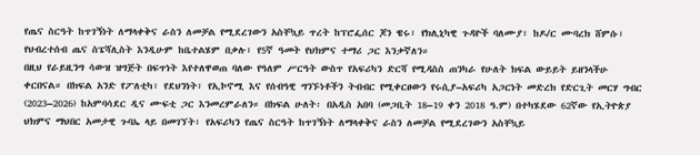የጤና ስርዓት ከጥገኝነት ለማላቀቅና ራስን ለመቻል የሚደረገውን አስቸኳይ ጥረት ከፕሮፌሰር ጆን ዌሩ፣ የክሊኒካዊ ጉዳዮች ባለሙያ፣ ከዶ/ር ሙባረክ ሸምሱ፣ የህብረተሰብ ጤና ስፔሻሊስት እንዲሁም ከቤተልሄም በቃሉ፣ የ5ኛ ዓመት የህክምና ተማሪ ጋር እንቃኛለን።
በዚህ የራይዚንግ ሳውዝ ዝግጅት በፍጥነት እየተለዋወጠ ባለው የዓለም ሥርዓት ውስጥ የአፍሪካን ድርሻ የሚዳስስ ጠንካራ የሁለት ክፍል ውይይት ይዘንላችሁ ቀርበናል። በክፍል አንድ የፖለቲካ፣ የደህንነት፣ የኢኮኖሚ እና የሰብዓዊ ግንኙነቶችን ትብብር የሚቀርፀውን የሩሲያ–አፍሪካ አጋርነት መድረክ የድርጊት መርሃ ግብር (2023–2026) ከአምባሳደር ዲና ሙፍቲ ጋር እንመረምራለን። በክፍል ሁለት፡ በአዲስ አበባ (መጋቢት 18–19 ቀን 2018 ዓ.ም) በተካሄደው 62ኛው የኢትዮጵያ ህክምና ማህበር አመታዊ ጉባኤ ላይ በመገኘት፣ የአፍሪካን የጤና ስርዓት ከጥገኝነት ለማላቀቅና ራስን ለመቻል የሚደረገውን አስቸኳይ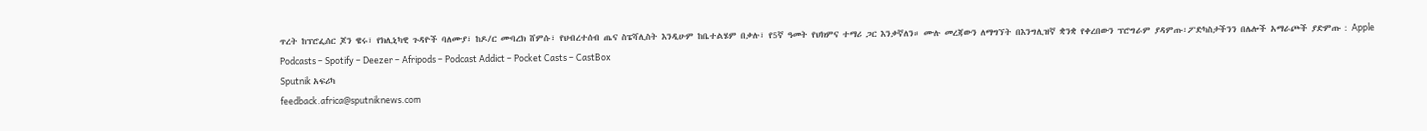ጥረት ከፕሮፌሰር ጆን ዌሩ፣ የክሊኒካዊ ጉዳዮች ባለሙያ፣ ከዶ/ር ሙባረክ ሸምሱ፣ የህብረተሰብ ጤና ስፔሻሊስት እንዲሁም ከቤተልሄም በቃሉ፣ የ5ኛ ዓመት የህክምና ተማሪ ጋር እንቃኛለን። ሙሉ መረጃውን ለማግኘት በእንግሊዝኛ ቋንቋ የቀረበውን ፕሮግራም ያዳምጡ፡ፖድካስታችንን በሌሎች አማራጮች ያድምጡ : Apple Podcasts – Spotify – Deezer – Afripods – Podcast Addict – Pocket Casts – CastBox
Sputnik አፍሪካ
feedback.africa@sputniknews.com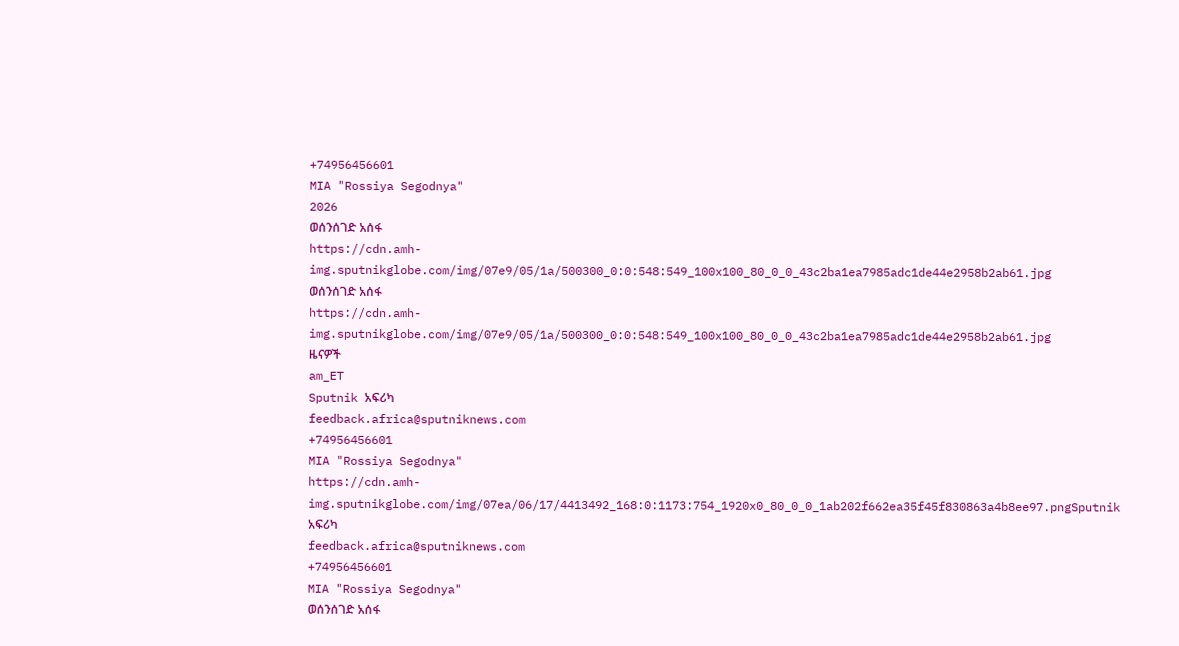+74956456601
MIA "Rossiya Segodnya"
2026
ወሰንሰገድ አሰፋ
https://cdn.amh-img.sputnikglobe.com/img/07e9/05/1a/500300_0:0:548:549_100x100_80_0_0_43c2ba1ea7985adc1de44e2958b2ab61.jpg
ወሰንሰገድ አሰፋ
https://cdn.amh-img.sputnikglobe.com/img/07e9/05/1a/500300_0:0:548:549_100x100_80_0_0_43c2ba1ea7985adc1de44e2958b2ab61.jpg
ዜናዎች
am_ET
Sputnik አፍሪካ
feedback.africa@sputniknews.com
+74956456601
MIA "Rossiya Segodnya"
https://cdn.amh-img.sputnikglobe.com/img/07ea/06/17/4413492_168:0:1173:754_1920x0_80_0_0_1ab202f662ea35f45f830863a4b8ee97.pngSputnik አፍሪካ
feedback.africa@sputniknews.com
+74956456601
MIA "Rossiya Segodnya"
ወሰንሰገድ አሰፋ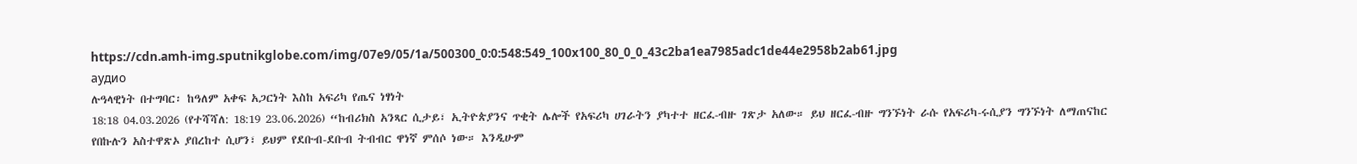https://cdn.amh-img.sputnikglobe.com/img/07e9/05/1a/500300_0:0:548:549_100x100_80_0_0_43c2ba1ea7985adc1de44e2958b2ab61.jpg
аудио
ሉዓላዊነት በተግባር፡ ከዓለም አቀፍ አጋርነት እስከ አፍሪካ የጤና ነፃነት
18:18 04.03.2026 (የተሻሻለ: 18:19 23.06.2026) “ከብሪክስ አንጻር ሲታይ፣ ኢትዮጵያንና ጥቂት ሌሎች የአፍሪካ ሀገራትን ያካተተ ዘርፈ-ብዙ ገጽታ አለው። ይህ ዘርፈ-ብዙ ግንኙነት ራሱ የአፍሪካ-ሩሲያን ግንኙነት ለማጠናከር የበኩሉን አስተዋጽኦ ያበረከተ ሲሆን፣ ይህም የደቡብ-ደቡብ ትብብር ዋነኛ ምሰሶ ነው። እንዲሁም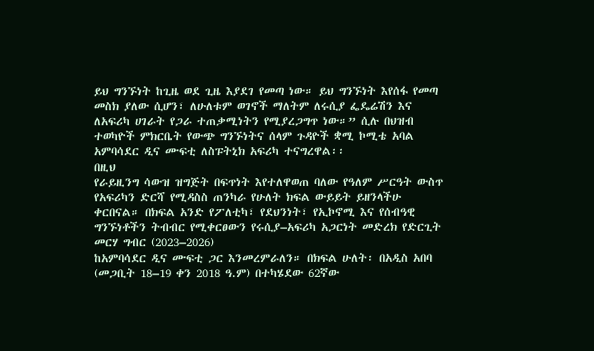ይህ ግንኙነት ከጊዜ ወደ ጊዜ እያደገ የመጣ ነው። ይህ ግንኙነት እየሰፋ የመጣ መስክ ያለው ሲሆን፣ ለሁለቱም ወገኖች ማለትም ለሩሲያ ፌዴሬሽን እና ለአፍሪካ ሀገራት የጋራ ተጠቃሚነትን የሚያረጋግጥ ነው።” ሲሉ በህዝብ ተወካዮች ምክርቤት የውጭ ግንኙነትና ሰላም ጉዳዮች ቋሚ ኮሚቴ አባል አምባሳደር ዲና ሙፍቲ ለስፑትኒክ አፍሪካ ተናግረዋል፡፡
በዚህ
የራይዚንግ ሳውዝ ዝግጅት በፍጥነት እየተለዋወጠ ባለው የዓለም ሥርዓት ውስጥ የአፍሪካን ድርሻ የሚዳስስ ጠንካራ የሁለት ክፍል ውይይት ይዘንላችሁ ቀርበናል። በክፍል አንድ የፖለቲካ፣ የደህንነት፣ የኢኮኖሚ እና የሰብዓዊ ግንኙነቶችን ትብብር የሚቀርፀውን የሩሲያ–አፍሪካ አጋርነት መድረክ የድርጊት መርሃ ግብር (2023–2026)
ከአምባሳደር ዲና ሙፍቲ ጋር እንመረምራለን። በክፍል ሁለት፡ በአዲስ አበባ (መጋቢት 18–19 ቀን 2018 ዓ.ም) በተካሄደው 62ኛው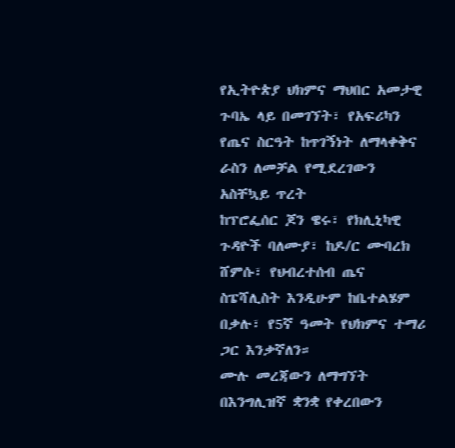የኢትዮጵያ ህክምና ማህበር አመታዊ ጉባኤ ላይ በመገኘት፣ የአፍሪካን የጤና ስርዓት ከጥገኝነት ለማላቀቅና ራስን ለመቻል የሚደረገውን አስቸኳይ ጥረት
ከፕሮፌሰር ጆን ዌሩ፣ የክሊኒካዊ ጉዳዮች ባለሙያ፣ ከዶ/ር ሙባረክ ሸምሱ፣ የህብረተሰብ ጤና ስፔሻሊስት እንዲሁም ከቤተልሄም በቃሉ፣ የ5ኛ ዓመት የህክምና ተማሪ ጋር እንቃኛለን።
ሙሉ መረጃውን ለማግኘት
በእንግሊዝኛ ቋንቋ የቀረበውን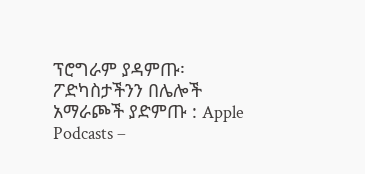ፕሮግራም ያዳምጡ፡
ፖድካስታችንን በሌሎች አማራጮች ያድምጡ : Apple Podcasts –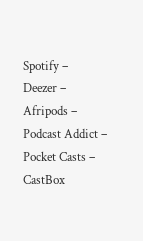Spotify –
Deezer –
Afripods –
Podcast Addict –
Pocket Casts –
CastBox